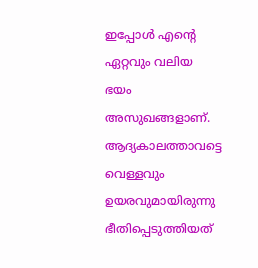ഇപ്പോൾ എന്റെ ഏറ്റവും വലിയ ഭയം അസുഖങ്ങളാണ്. ആദ്യകാലത്താവട്ടെ വെള്ളവും ഉയരവുമായിരുന്നു ഭീതിപ്പെടുത്തിയത്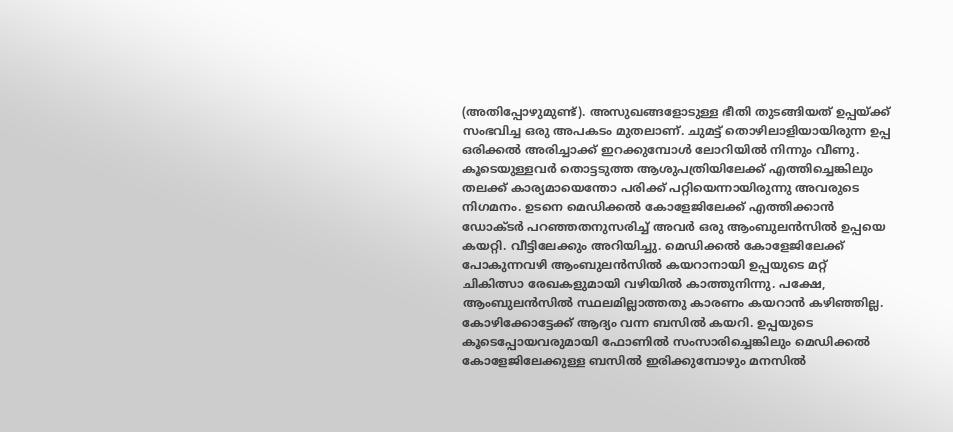(അതിപ്പോഴുമുണ്ട്). അസുഖങ്ങളോടുള്ള ഭീതി തുടങ്ങിയത് ഉപ്പയ്ക്ക് സംഭവിച്ച ഒരു അപകടം മുതലാണ്. ചുമട്ട് തൊഴിലാളിയായിരുന്ന ഉപ്പ ഒരിക്കൽ അരിച്ചാക്ക് ഇറക്കുമ്പോൾ ലോറിയിൽ നിന്നും വീണു. കൂടെയുള്ളവർ തൊട്ടടുത്ത ആശുപത്രിയിലേക്ക് എത്തിച്ചെങ്കിലും തലക്ക് കാര്യമായെന്തോ പരിക്ക് പറ്റിയെന്നായിരുന്നു അവരുടെ നിഗമനം. ഉടനെ മെഡിക്കൽ കോളേജിലേക്ക് എത്തിക്കാൻ ഡോക്ടർ പറഞ്ഞതനുസരിച്ച് അവർ ഒരു ആംബുലൻസിൽ ഉപ്പയെ കയറ്റി. വീട്ടിലേക്കും അറിയിച്ചു. മെഡിക്കൽ കോളേജിലേക്ക് പോകുന്നവഴി ആംബുലൻസിൽ കയറാനായി ഉപ്പയുടെ മറ്റ് ചികിത്സാ രേഖകളുമായി വഴിയിൽ കാത്തുനിന്നു. പക്ഷേ, ആംബുലൻസിൽ സ്ഥലമില്ലാത്തതു കാരണം കയറാൻ കഴിഞ്ഞില്ല. കോഴിക്കോട്ടേക്ക് ആദ്യം വന്ന ബസിൽ കയറി. ഉപ്പയുടെ കൂടെപ്പോയവരുമായി ഫോണിൽ സംസാരിച്ചെങ്കിലും മെഡിക്കൽ കോളേജിലേക്കുള്ള ബസിൽ ഇരിക്കുമ്പോഴും മനസിൽ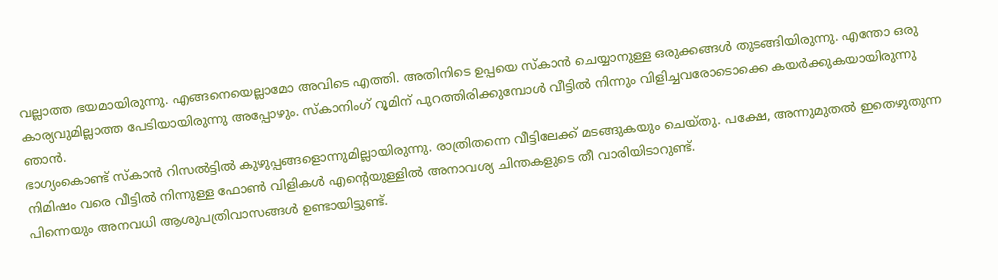വല്ലാത്ത ഭയമായിരുന്നു. എങ്ങനെയെല്ലാമോ അവിടെ എത്തി. അതിനിടെ ഉപ്പയെ സ്കാൻ ചെയ്യാനുള്ള ഒരുക്കങ്ങൾ തുടങ്ങിയിരുന്നു. എന്തോ ഒരു കാര്യവുമില്ലാത്ത പേടിയായിരുന്നു അപ്പോഴും. സ്കാനിംഗ് റൂമിന് പുറത്തിരിക്കുമ്പോൾ വീട്ടിൽ നിന്നും വിളിച്ചവരോടൊക്കെ കയർക്കുകയായിരുന്നു ഞാൻ.
ഭാഗ്യംകൊണ്ട് സ്കാൻ റിസൽട്ടിൽ കുഴുപ്പങ്ങളൊന്നുമില്ലായിരുന്നു. രാത്രിതന്നെ വീട്ടിലേക്ക് മടങ്ങുകയും ചെയ്തു. പക്ഷേ, അന്നുമുതൽ ഇതെഴുതുന്ന നിമിഷം വരെ വീട്ടിൽ നിന്നുള്ള ഫോൺ വിളികൾ എന്റെയുള്ളിൽ അനാവശ്യ ചിന്തകളുടെ തീ വാരിയിടാറുണ്ട്.
പിന്നെയും അനവധി ആശുപത്രിവാസങ്ങൾ ഉണ്ടായിട്ടുണ്ട്.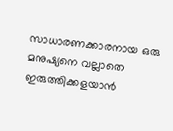സാധാരണക്കാരനായ ഒരു മനുഷ്യനെ വല്ലാതെ ഇരുത്തിക്കളയാൻ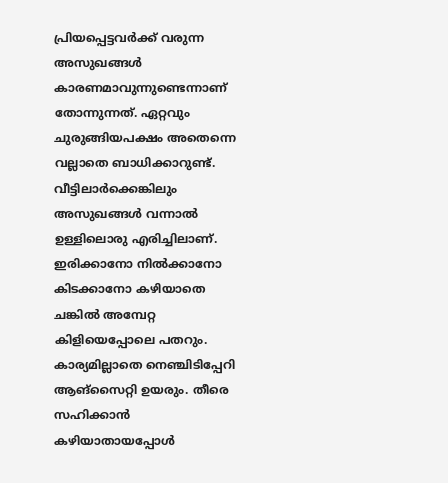പ്രിയപ്പെട്ടവർക്ക് വരുന്ന അസുഖങ്ങൾ കാരണമാവുന്നുണ്ടെന്നാണ് തോന്നുന്നത്. ഏറ്റവും ചുരുങ്ങിയപക്ഷം അതെന്നെ വല്ലാതെ ബാധിക്കാറുണ്ട്. വീട്ടിലാർക്കെങ്കിലും അസുഖങ്ങൾ വന്നാൽ ഉള്ളിലൊരു എരിച്ചിലാണ്. ഇരിക്കാനോ നിൽക്കാനോ കിടക്കാനോ കഴിയാതെ ചങ്കിൽ അമ്പേറ്റ കിളിയെപ്പോലെ പതറും. കാര്യമില്ലാതെ നെഞ്ചിടിപ്പേറി ആങ്സൈറ്റി ഉയരും. തീരെ സഹിക്കാൻ കഴിയാതായപ്പോൾ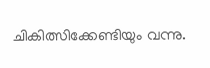ചികിത്സിക്കേണ്ടിയും വന്നു.